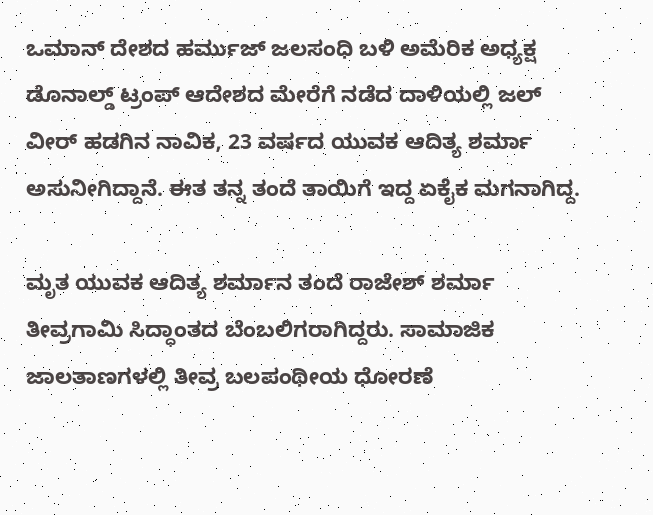ಒಮಾನ್ ದೇಶದ ಹರ್ಮುಜ್ ಜಲಸಂಧಿ ಬಳಿ ಅಮೆರಿಕ ಅಧ್ಯಕ್ಷ ಡೊನಾಲ್ಡ್ ಟ್ರಂಪ್ ಆದೇಶದ ಮೇರೆಗೆ ನಡೆದ ದಾಳಿಯಲ್ಲಿ ಜಲ್ ವೀರ್ ಹಡಗಿನ ನಾವಿಕ, 23 ವರ್ಷದ ಯುವಕ ಆದಿತ್ಯ ಶರ್ಮಾ ಅಸುನೀಗಿದ್ದಾನೆ. ಈತ ತನ್ನ ತಂದೆ ತಾಯಿಗೆ ಇದ್ದ ಏಕೈಕ ಮಗನಾಗಿದ್ದ.

ಮೃತ ಯುವಕ ಆದಿತ್ಯ ಶರ್ಮಾನ ತಂದೆ ರಾಜೇಶ್ ಶರ್ಮಾ ತೀವ್ರಗಾಮಿ ಸಿದ್ಧಾಂತದ ಬೆಂಬಲಿಗರಾಗಿದ್ದರು. ಸಾಮಾಜಿಕ ಜಾಲತಾಣಗಳಲ್ಲಿ ತೀವ್ರ ಬಲಪಂಥೀಯ ಧೋರಣೆ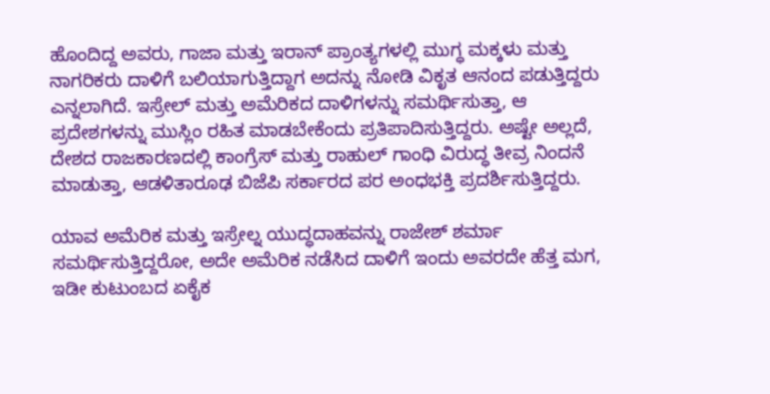ಹೊಂದಿದ್ದ ಅವರು, ಗಾಜಾ ಮತ್ತು ಇರಾನ್ ಪ್ರಾಂತ್ಯಗಳಲ್ಲಿ ಮುಗ್ಧ ಮಕ್ಕಳು ಮತ್ತು ನಾಗರಿಕರು ದಾಳಿಗೆ ಬಲಿಯಾಗುತ್ತಿದ್ದಾಗ ಅದನ್ನು ನೋಡಿ ವಿಕೃತ ಆನಂದ ಪಡುತ್ತಿದ್ದರು ಎನ್ನಲಾಗಿದೆ. ಇಸ್ರೇಲ್ ಮತ್ತು ಅಮೆರಿಕದ ದಾಳಿಗಳನ್ನು ಸಮರ್ಥಿಸುತ್ತಾ, ಆ ಪ್ರದೇಶಗಳನ್ನು ಮುಸ್ಲಿಂ ರಹಿತ ಮಾಡಬೇಕೆಂದು ಪ್ರತಿಪಾದಿಸುತ್ತಿದ್ದರು. ಅಷ್ಟೇ ಅಲ್ಲದೆ, ದೇಶದ ರಾಜಕಾರಣದಲ್ಲಿ ಕಾಂಗ್ರೆಸ್ ಮತ್ತು ರಾಹುಲ್ ಗಾಂಧಿ ವಿರುದ್ಧ ತೀವ್ರ ನಿಂದನೆ ಮಾಡುತ್ತಾ, ಆಡಳಿತಾರೂಢ ಬಿಜೆಪಿ ಸರ್ಕಾರದ ಪರ ಅಂಧಭಕ್ತಿ ಪ್ರದರ್ಶಿಸುತ್ತಿದ್ದರು.

ಯಾವ ಅಮೆರಿಕ ಮತ್ತು ಇಸ್ರೇಲ್ನ ಯುದ್ಧದಾಹವನ್ನು ರಾಜೇಶ್ ಶರ್ಮಾ ಸಮರ್ಥಿಸುತ್ತಿದ್ದರೋ, ಅದೇ ಅಮೆರಿಕ ನಡೆಸಿದ ದಾಳಿಗೆ ಇಂದು ಅವರದೇ ಹೆತ್ತ ಮಗ, ಇಡೀ ಕುಟುಂಬದ ಏಕೈಕ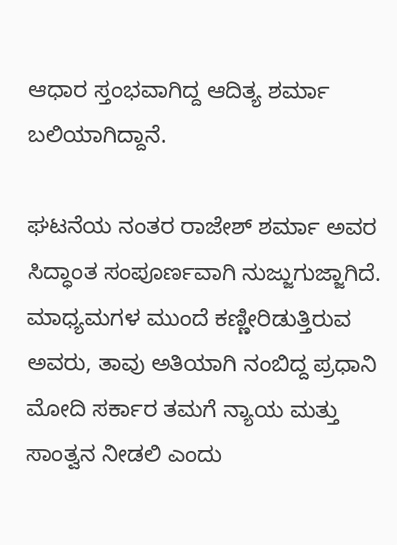ಆಧಾರ ಸ್ತಂಭವಾಗಿದ್ದ ಆದಿತ್ಯ ಶರ್ಮಾ ಬಲಿಯಾಗಿದ್ದಾನೆ.

ಘಟನೆಯ ನಂತರ ರಾಜೇಶ್ ಶರ್ಮಾ ಅವರ ಸಿದ್ಧಾಂತ ಸಂಪೂರ್ಣವಾಗಿ ನುಜ್ಜುಗುಜ್ಜಾಗಿದೆ. ಮಾಧ್ಯಮಗಳ ಮುಂದೆ ಕಣ್ಣೀರಿಡುತ್ತಿರುವ ಅವರು, ತಾವು ಅತಿಯಾಗಿ ನಂಬಿದ್ದ ಪ್ರಧಾನಿ ಮೋದಿ ಸರ್ಕಾರ ತಮಗೆ ನ್ಯಾಯ ಮತ್ತು ಸಾಂತ್ವನ ನೀಡಲಿ ಎಂದು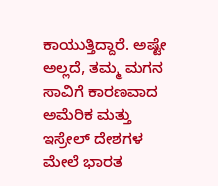ಕಾಯುತ್ತಿದ್ದಾರೆ. ಅಷ್ಟೇ ಅಲ್ಲದೆ, ತಮ್ಮ ಮಗನ ಸಾವಿಗೆ ಕಾರಣವಾದ ಅಮೆರಿಕ ಮತ್ತು ಇಸ್ರೇಲ್ ದೇಶಗಳ ಮೇಲೆ ಭಾರತ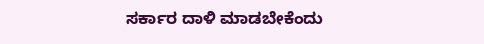ಸರ್ಕಾರ ದಾಳಿ ಮಾಡಬೇಕೆಂದು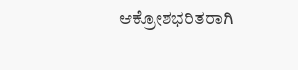ಆಕ್ರೋಶಭರಿತರಾಗಿ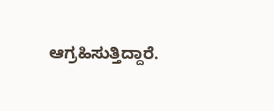ಆಗ್ರಹಿಸುತ್ತಿದ್ದಾರೆ.